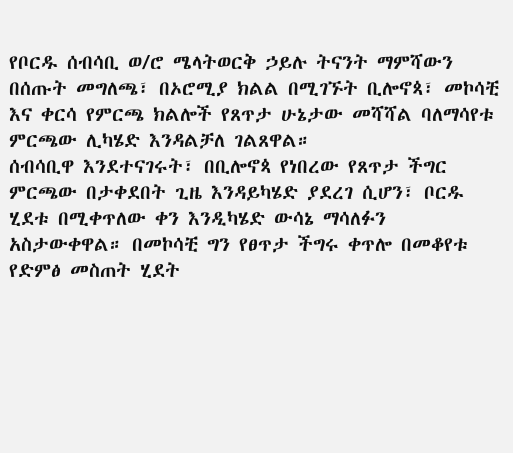የቦርዱ ሰብሳቢ ወ/ሮ ሜላትወርቅ ኃይሉ ትናንት ማምሻውን በሰጡት መግለጫ፣ በኦሮሚያ ክልል በሚገኙት ቢሎኖጳ፣ መኮሳቺ እና ቀርሳ የምርጫ ክልሎች የጸጥታ ሁኔታው መሻሻል ባለማሳየቱ ምርጫው ሊካሄድ እንዳልቻለ ገልጸዋል።
ሰብሳቢዋ እንደተናገሩት፣ በቢሎኖጳ የነበረው የጸጥታ ችግር ምርጫው በታቀደበት ጊዜ እንዳይካሄድ ያደረገ ሲሆን፣ ቦርዱ ሂደቱ በሚቀጥለው ቀን እንዲካሄድ ውሳኔ ማሳለፉን አስታውቀዋል። በመኮሳቺ ግን የፀጥታ ችግሩ ቀጥሎ በመቆየቱ የድምፅ መስጠት ሂደት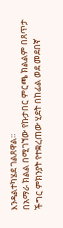እንዳልተካሄደ ገልጸዋል።
በአማራ ክልል በሚገኘው የኩታበር ምርጫ ክልልም በጸጥታ ችግር ምክንያት የተቋረጠው ሂደት በከፊል ወደ መደበኛ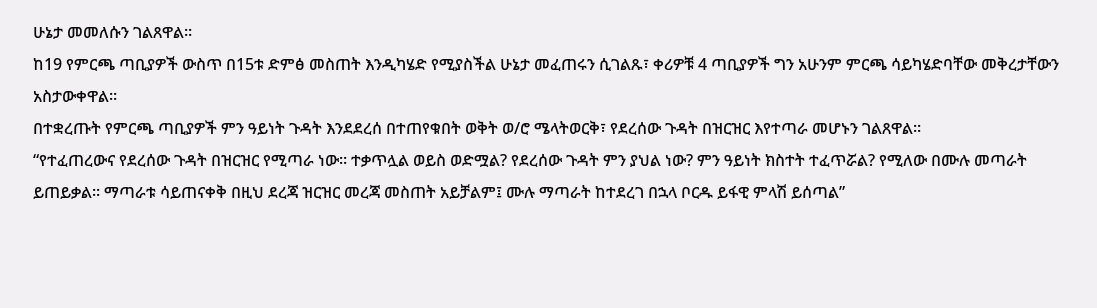ሁኔታ መመለሱን ገልጸዋል።
ከ19 የምርጫ ጣቢያዎች ውስጥ በ15ቱ ድምፅ መስጠት እንዲካሄድ የሚያስችል ሁኔታ መፈጠሩን ሲገልጹ፣ ቀሪዎቹ 4 ጣቢያዎች ግን አሁንም ምርጫ ሳይካሄድባቸው መቅረታቸውን አስታውቀዋል።
በተቋረጡት የምርጫ ጣቢያዎች ምን ዓይነት ጉዳት እንደደረሰ በተጠየቁበት ወቅት ወ/ሮ ሜላትወርቅ፣ የደረሰው ጉዳት በዝርዝር እየተጣራ መሆኑን ገልጸዋል።
“የተፈጠረውና የደረሰው ጉዳት በዝርዝር የሚጣራ ነው። ተቃጥሏል ወይስ ወድሟል? የደረሰው ጉዳት ምን ያህል ነው? ምን ዓይነት ክስተት ተፈጥሯል? የሚለው በሙሉ መጣራት ይጠይቃል። ማጣራቱ ሳይጠናቀቅ በዚህ ደረጃ ዝርዝር መረጃ መስጠት አይቻልም፤ ሙሉ ማጣራት ከተደረገ በኋላ ቦርዱ ይፋዊ ምላሽ ይሰጣል”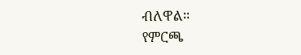ብለዋል።
የምርጫ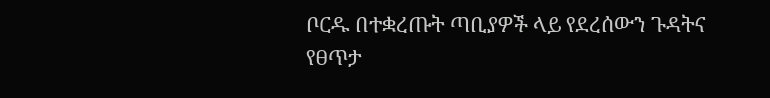ቦርዱ በተቋረጡት ጣቢያዎች ላይ የደረሰውን ጉዳትና የፀጥታ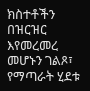ክስተቶችን በዝርዝር እየመረመረ መሆኑን ገልጾ፣ የማጣራት ሂደቱ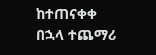ከተጠናቀቀ በኋላ ተጨማሪ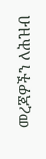መረጃዎችን ለሕዝብ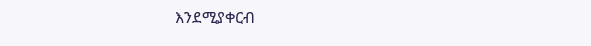እንደሚያቀርብ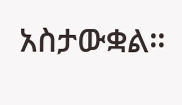አስታውቋል።